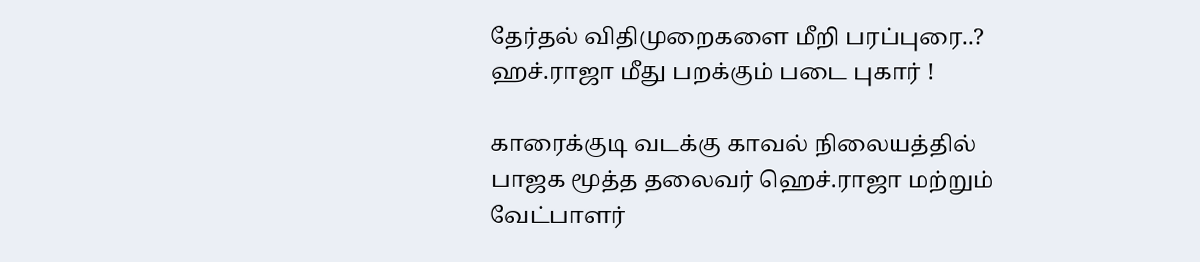தேர்தல் விதிமுறைகளை மீறி பரப்புரை..? ஹச்.ராஜா மீது பறக்கும் படை புகார் !

காரைக்குடி வடக்கு காவல் நிலையத்தில் பாஜக மூத்த தலைவர் ஹெச்.ராஜா மற்றும் வேட்பாளர்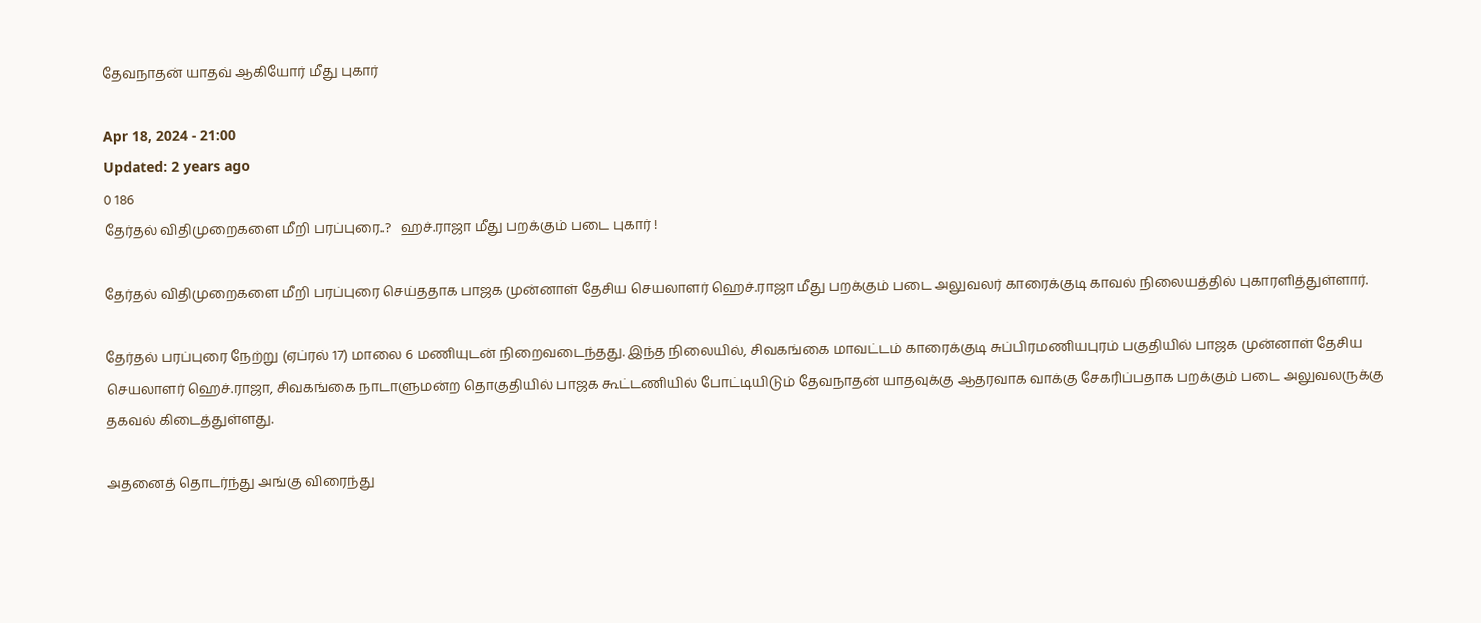தேவநாதன் யாதவ் ஆகியோர் மீது புகார்

Apr 18, 2024 - 21:00
Updated: 2 years ago
0 186
தேர்தல் விதிமுறைகளை மீறி பரப்புரை..?   ஹச்.ராஜா மீது பறக்கும் படை புகார் !

தேர்தல் விதிமுறைகளை மீறி பரப்புரை செய்ததாக பாஜக முன்னாள் தேசிய செயலாளர் ஹெச்.ராஜா மீது பறக்கும் படை அலுவலர் காரைக்குடி காவல் நிலையத்தில் புகாரளித்துள்ளார்.

தேர்தல் பரப்புரை நேற்று (ஏப்ரல் 17) மாலை 6 மணியுடன் நிறைவடைந்தது. இந்த நிலையில், சிவகங்கை மாவட்டம் காரைக்குடி சுப்பிரமணியபுரம் பகுதியில் பாஜக முன்னாள் தேசிய செயலாளர் ஹெச்.ராஜா, சிவகங்கை நாடாளுமன்ற தொகுதியில் பாஜக கூட்டணியில் போட்டியிடும் தேவநாதன் யாதவுக்கு ஆதரவாக வாக்கு சேகரிப்பதாக பறக்கும் படை அலுவலருக்கு தகவல் கிடைத்துள்ளது.

அதனைத் தொடர்ந்து அங்கு விரைந்து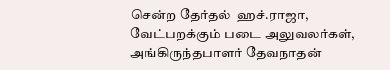சென்ற தேர்தல்  ஹச்.ராஜா, வேட்பறக்கும் படை அலுவலர்கள், அங்கிருந்தபாளர் தேவநாதன்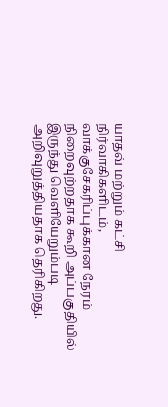யாதவ் மற்றும் கட்சி நிர்வாகிகளிடம், வாக்குசேகரிப்புக்கான நேரம் நிறைவுற்றதாக கூறி அப்பகுதியில் இருந்து வெளியேறும்படி அறிவுறுத்தியதாக தெரிகிறது.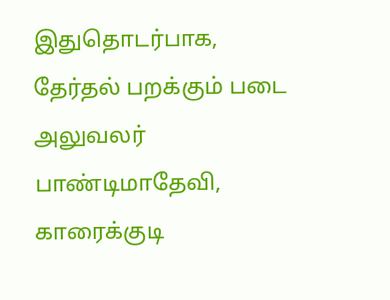இதுதொடர்பாக, தேர்தல் பறக்கும் படை அலுவலர் பாண்டிமாதேவி, காரைக்குடி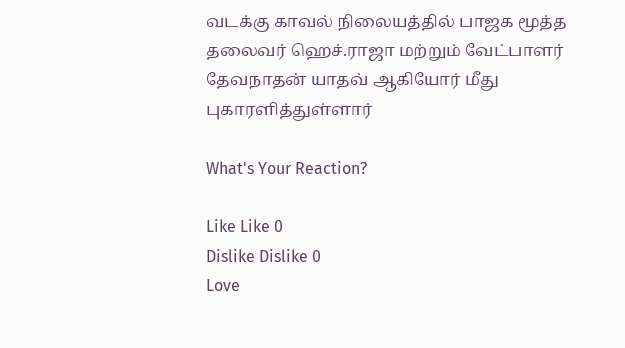வடக்கு காவல் நிலையத்தில் பாஜக மூத்த தலைவர் ஹெச்.ராஜா மற்றும் வேட்பாளர் தேவநாதன் யாதவ் ஆகியோர் மீது புகாரளித்துள்ளார்

What's Your Reaction?

Like Like 0
Dislike Dislike 0
Love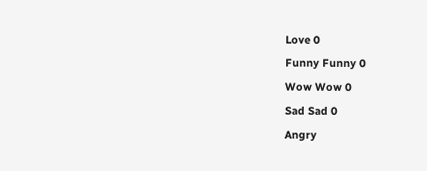Love 0
Funny Funny 0
Wow Wow 0
Sad Sad 0
Angry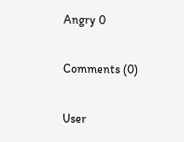Angry 0

Comments (0)

User